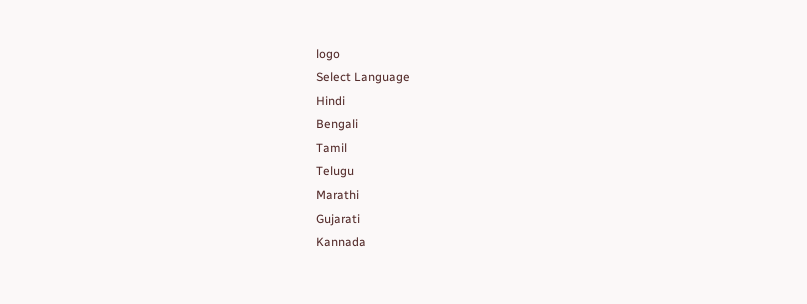logo
Select Language
Hindi
Bengali
Tamil
Telugu
Marathi
Gujarati
Kannada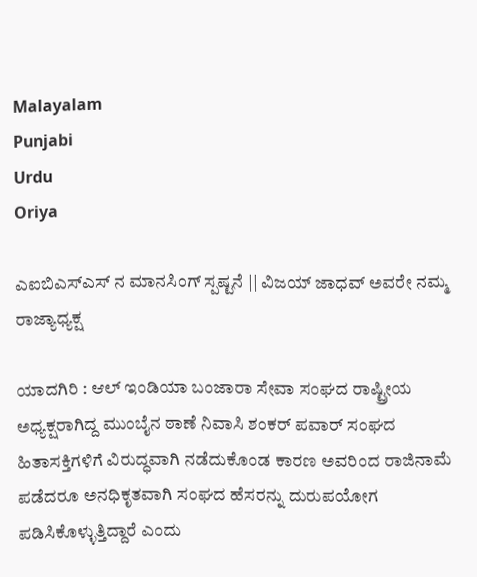Malayalam
Punjabi
Urdu
Oriya

ಎಐಬಿಎಸ್ಎಸ್ ನ ಮಾನಸಿಂಗ್ ಸ್ಪಷ್ಟನೆ || ವಿಜಯ್ ಜಾಧವ್ ಅವರೇ ನಮ್ಮ ರಾಜ್ಯಾಧ್ಯಕ್ಷ

ಯಾದಗಿರಿ : ಆಲ್ ಇಂಡಿಯಾ ಬಂಜಾರಾ ಸೇವಾ ಸಂಘದ ರಾಷ್ಟ್ರೀಯ ಅಧ್ಯಕ್ಷರಾಗಿದ್ದ ಮುಂಬೈನ ಠಾಣೆ ನಿವಾಸಿ ಶಂಕರ್ ಪವಾರ್ ಸಂಘದ ಹಿತಾಸಕ್ತಿಗಳಿಗೆ ವಿರುದ್ಧವಾಗಿ ನಡೆದುಕೊಂಡ ಕಾರಣ ಅವರಿಂದ ರಾಜಿನಾಮೆ ಪಡೆದರೂ ಅನಧಿಕೃತವಾಗಿ ಸಂಘದ ಹೆಸರನ್ನು ದುರುಪಯೋಗ ಪಡಿಸಿಕೊಳ್ಳುತ್ತಿದ್ದಾರೆ ಎಂದು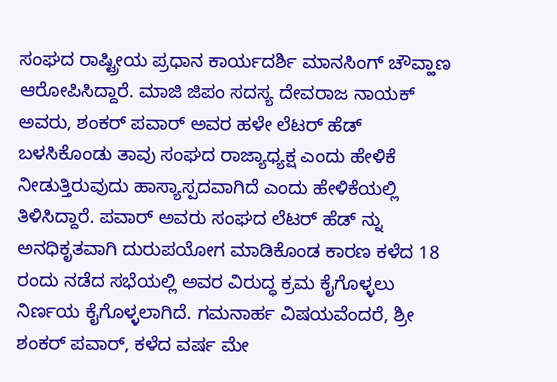ಸಂಘದ ರಾಷ್ಟ್ರೀಯ ಪ್ರಧಾನ ಕಾರ್ಯದರ್ಶಿ ಮಾನಸಿಂಗ್ ಚೌವ್ಹಾಣ ಆರೋಪಿಸಿದ್ದಾರೆ. ಮಾಜಿ ಜಿಪಂ ಸದಸ್ಯ ದೇವರಾಜ ನಾಯಕ್ ಅವರು, ಶಂಕರ್ ಪವಾರ್ ಅವರ ಹಳೇ ಲೆಟರ್ ಹೆಡ್ ಬಳಸಿಕೊಂಡು ತಾವು ಸಂಘದ ರಾಜ್ಯಾಧ್ಯಕ್ಷ ಎಂದು ಹೇಳಿಕೆ ನೀಡುತ್ತಿರುವುದು ಹಾಸ್ಯಾಸ್ಪದವಾಗಿದೆ ಎಂದು ಹೇಳಿಕೆಯಲ್ಲಿ ತಿಳಿಸಿದ್ದಾರೆ. ಪವಾರ್ ಅವರು ಸಂಘದ ಲೆಟರ್ ಹೆಡ್ ನ್ನು ಅನಧಿಕೃತವಾಗಿ ದುರುಪಯೋಗ ಮಾಡಿಕೊಂಡ ಕಾರಣ ಕಳೆದ 18 ರಂದು ನಡೆದ ಸಭೆಯಲ್ಲಿ ಅವರ ವಿರುದ್ಧ ಕ್ರಮ ಕೈಗೊಳ್ಳಲು ನಿರ್ಣಯ ಕೈಗೊಳ್ಳಲಾಗಿದೆ. ಗಮನಾರ್ಹ ವಿಷಯವೆಂದರೆ, ಶ್ರೀ ಶಂಕರ್ ಪವಾರ್, ಕಳೆದ ವರ್ಷ ಮೇ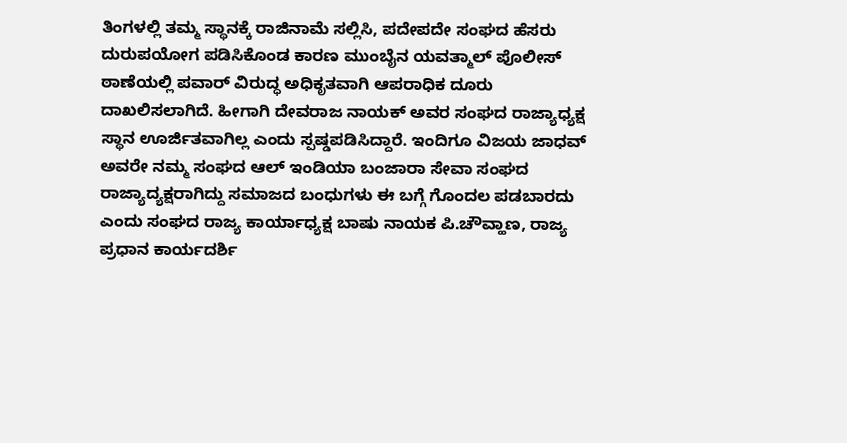ತಿಂಗಳಲ್ಲಿ‌ ತಮ್ಮ ಸ್ಥಾನಕ್ಕೆ ರಾಜಿನಾಮೆ ಸಲ್ಲಿಸಿ, ಪದೇಪದೇ ಸಂಘದ ಹೆಸರು ದುರುಪಯೋಗ ಪಡಿಸಿಕೊಂಡ‌ ಕಾರಣ ಮುಂಬೈನ ಯವತ್ಮಾಲ್ ಪೊಲೀಸ್ ಠಾಣೆಯಲ್ಲಿ ಪವಾರ್ ವಿರುದ್ಧ ಅಧಿಕೃತವಾಗಿ ಆಪರಾಧಿಕ ದೂರು ದಾಖಲಿಸಲಾಗಿದೆ. ಹೀಗಾಗಿ ದೇವರಾಜ ನಾಯಕ್ ಅವರ ಸಂಘದ ರಾಜ್ಯಾಧ್ಯಕ್ಷ ಸ್ಥಾನ ಊರ್ಜಿತವಾಗಿಲ್ಲ ಎಂದು ಸ್ಪಷ್ಡಪಡಿಸಿದ್ದಾರೆ. ಇಂದಿಗೂ ವಿಜಯ ಜಾಧವ್ ಅವರೇ ನಮ್ಮ ಸಂಘದ ಆಲ್ ಇಂಡಿಯಾ ಬಂಜಾರಾ ಸೇವಾ ಸಂಘದ ರಾಜ್ಯಾದ್ಯಕ್ಷರಾಗಿದ್ದು ಸಮಾಜದ ಬಂಧುಗಳು ಈ ಬಗ್ಗೆ ಗೊಂದಲ ಪಡಬಾರದು ಎಂದು ಸಂಘದ ರಾಜ್ಯ ಕಾರ್ಯಾಧ್ಯಕ್ಷ ಬಾಷು ನಾಯಕ ಪಿ.ಚೌವ್ಹಾಣ, ರಾಜ್ಯ ಪ್ರಧಾನ ಕಾರ್ಯದರ್ಶಿ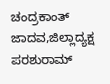ಚಂದ್ರಕಾಂತ್ ಜಾದವ,ಜಿಲ್ಲಾದ್ಯಕ್ಷ ಪರಶುರಾಮ್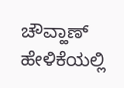ಚೌವ್ಹಾಣ್ ಹೇಳಿಕೆಯಲ್ಲಿ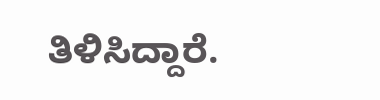ತಿಳಿಸಿದ್ದಾರೆ.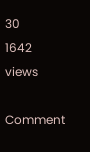30
1642 views

Comment